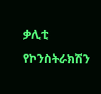ቃሊቲ የኮንስትራክሽን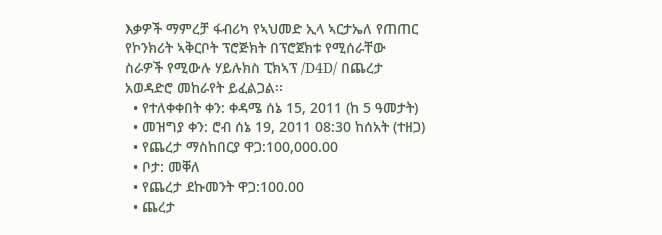እቃዎች ማምረቻ ፋብሪካ የኣህመድ ኢላ ኣርታኤለ የጠጠር የኮንክሪት ኣቅርቦት ፕሮጅክት በፕሮጀክቱ የሚሰራቸው ስራዎች የሚውሉ ሃይሉክስ ፒክኣፕ /D4D/ በጨረታ አወዳድሮ መከራየት ይፈልጋል፡፡
  • የተለቀቀበት ቀን: ቀዳሜ ሰኔ 15, 2011 (ከ 5 ዓመታት)
  • መዝግያ ቀን: ሮብ ሰኔ 19, 2011 08:30 ከሰአት (ተዘጋ)
  • የጨረታ ማስከበርያ ዋጋ:100,000.00
  • ቦታ: መቐለ
  • የጨረታ ደኩመንት ዋጋ:100.00
  • ጨረታ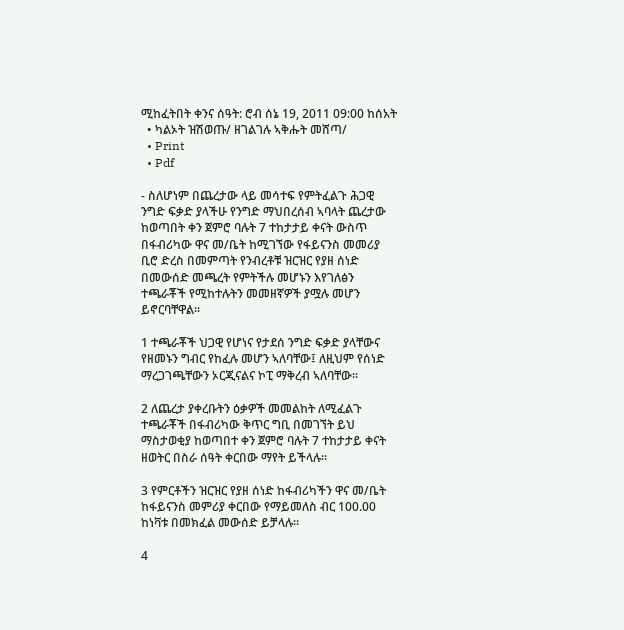ሚከፈትበት ቀንና ሰዓት: ሮብ ሰኔ 19, 2011 09:00 ከሰአት
  • ካልኦት ዝሽወጡ/ ዘገልገሉ ኣቅሑት መሸጣ/
  • Print
  • Pdf

- ስለሆነም በጨረታው ላይ መሳተፍ የምትፈልጉ ሕጋዊ ንግድ ፍቃድ ያላችሁ የንግድ ማህበረሰብ ኣባላት ጨረታው ከወጣበት ቀን ጀምሮ ባሉት 7 ተከታታይ ቀናት ውስጥ በፋብሪካው ዋና መ/ቤት ከሚገኘው የፋይናንስ መመሪያ ቢሮ ድረስ በመምጣት የንብረቶቹ ዝርዝር የያዘ ሰነድ በመውሰድ መጫረት የምትችሉ መሆኑን እየገለፅን ተጫራቾች የሚከተሉትን መመዘኛዎች ያሟሉ መሆን ይኖርባቸዋል፡፡

1 ተጫራቾች ህጋዊ የሆነና የታደሰ ንግድ ፍቃድ ያላቸውና የዘመኑን ግብር የከፈሉ መሆን ኣለባቸው፤ ለዚህም የሰነድ ማረጋገጫቸውን ኦርጂናልና ኮፒ ማቅረብ ኣለባቸው፡፡

2 ለጨረታ ያቀረቡትን ዕቃዎች መመልከት ለሚፈልጉ ተጫራቾች በፋብሪካው ቅጥር ግቢ በመገኘት ይህ ማስታወቂያ ከወጣበተ ቀን ጀምሮ ባሉት 7 ተከታታይ ቀናት ዘወትር በስራ ሰዓት ቀርበው ማየት ይችላሉ፡፡

3 የምርቶችን ዝርዝር የያዘ ሰነድ ከፋብሪካችን ዋና መ/ቤት ከፋይናንስ መምሪያ ቀርበው የማይመለስ ብር 100.00 ከነቫቱ በመክፈል መውሰድ ይቻላሉ፡፡

4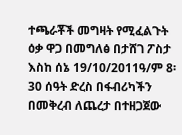ተጫራቾች መግዛት የሚፈልጉት ዕቃ ዋጋ በመግለፅ በታሸገ ፖስታ እስከ ሰኔ 19/10/2011ዓ/ም 8፡30 ሰዓት ድረስ በፋብሪካችን በመቅረብ ለጨረታ በተዘጋጀው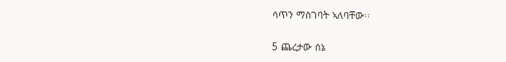ሳጥን ማስገባት ኣለባቸው፡፡

5 ጨረታው ሰኔ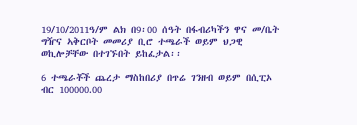19/10/2011ዓ/ም ልክ በ9፡00 ሰዓት በፋብሪካችን ዋና መ/ቤት ግዥና ኣቅርቦት መመሪያ ቢሮ ተጫራች ወይም ህጋዊ ወኪሎቻቸው በተገኙበት ይከፈታል፡፡

6 ተጫራቾች ጨረታ ማስከበሪያ በጥሬ ገንዘብ ወይም በሲፒኦ ብር 100000.00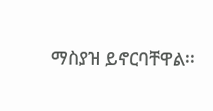ማስያዝ ይኖርባቸዋል፡፡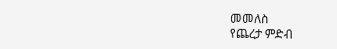መመለስ
የጨረታ ምድብ